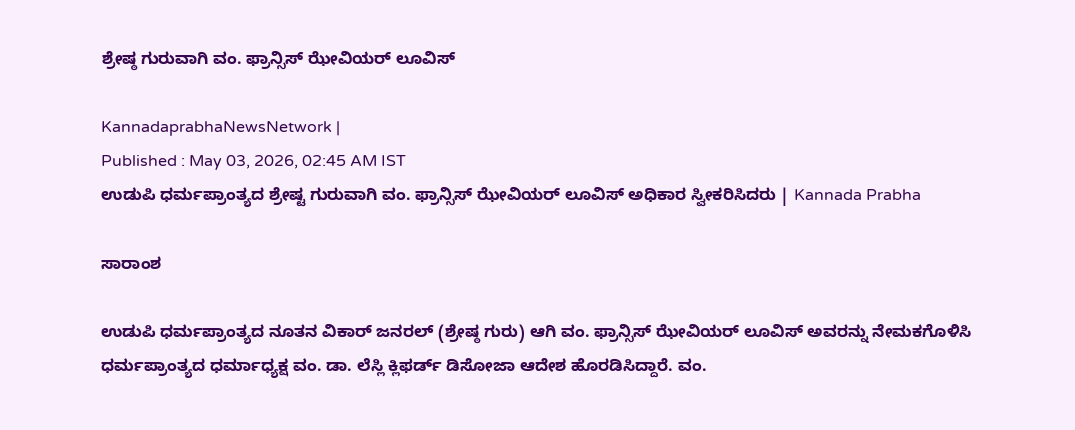ಶ್ರೇಷ್ಠ ಗುರುವಾಗಿ ವಂ. ಫ್ರಾನ್ಸಿಸ್ ಝೇವಿಯರ್ ಲೂವಿಸ್

KannadaprabhaNewsNetwork |
Published : May 03, 2026, 02:45 AM IST
ಉಡುಪಿ ಧರ್ಮಪ್ರಾಂತ್ಯದ ಶ್ರೇಷ್ಟ ಗುರುವಾಗಿ ವಂ. ಫ್ರಾನ್ಸಿಸ್ ಝೇವಿಯರ್ ಲೂವಿಸ್ ಅಧಿಕಾರ ಸ್ವೀಕರಿಸಿದರು | Kannada Prabha

ಸಾರಾಂಶ

ಉಡುಪಿ ಧರ್ಮಪ್ರಾಂತ್ಯದ ನೂತನ ವಿಕಾರ್ ಜನರಲ್ (ಶ್ರೇಷ್ಠ ಗುರು) ಆಗಿ ವಂ. ಫ್ರಾನ್ಸಿಸ್ ಝೇವಿಯರ್ ಲೂವಿಸ್ ಅವರನ್ನು ನೇಮಕಗೊಳಿಸಿ ಧರ್ಮಪ್ರಾಂತ್ಯದ ಧರ್ಮಾಧ್ಯಕ್ಷ ವಂ. ಡಾ. ಲೆಸ್ಲಿ ಕ್ಲಿಫರ್ಡ್ ಡಿಸೋಜಾ ಆದೇಶ ಹೊರಡಿಸಿದ್ದಾರೆ. ವಂ.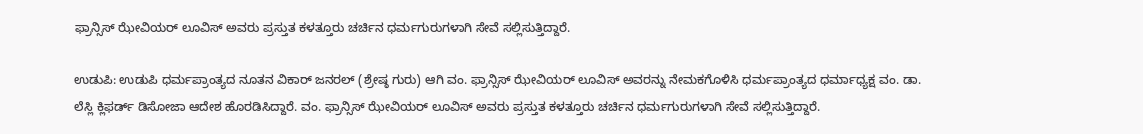ಫ್ರಾನ್ಸಿಸ್ ಝೇವಿಯರ್ ಲೂವಿಸ್ ಅವರು ಪ್ರಸ್ತುತ ಕಳತ್ತೂರು ಚರ್ಚಿನ ಧರ್ಮಗುರುಗಳಾಗಿ ಸೇವೆ ಸಲ್ಲಿಸುತ್ತಿದ್ದಾರೆ.

ಉಡುಪಿ: ಉಡುಪಿ ಧರ್ಮಪ್ರಾಂತ್ಯದ ನೂತನ ವಿಕಾರ್ ಜನರಲ್ (ಶ್ರೇಷ್ಠ ಗುರು) ಆಗಿ ವಂ. ಫ್ರಾನ್ಸಿಸ್ ಝೇವಿಯರ್ ಲೂವಿಸ್ ಅವರನ್ನು ನೇಮಕಗೊಳಿಸಿ ಧರ್ಮಪ್ರಾಂತ್ಯದ ಧರ್ಮಾಧ್ಯಕ್ಷ ವಂ. ಡಾ. ಲೆಸ್ಲಿ ಕ್ಲಿಫರ್ಡ್ ಡಿಸೋಜಾ ಆದೇಶ ಹೊರಡಿಸಿದ್ದಾರೆ. ವಂ. ಫ್ರಾನ್ಸಿಸ್ ಝೇವಿಯರ್ ಲೂವಿಸ್ ಅವರು ಪ್ರಸ್ತುತ ಕಳತ್ತೂರು ಚರ್ಚಿನ ಧರ್ಮಗುರುಗಳಾಗಿ ಸೇವೆ ಸಲ್ಲಿಸುತ್ತಿದ್ದಾರೆ.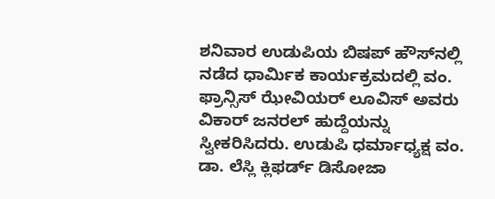ಶನಿವಾರ ಉಡುಪಿಯ ಬಿಷಪ್ ಹೌಸ್‌ನಲ್ಲಿ ನಡೆದ ಧಾರ್ಮಿಕ ಕಾರ್ಯಕ್ರಮದಲ್ಲಿ ವಂ. ಫ್ರಾನ್ಸಿಸ್ ಝೇವಿಯರ್ ಲೂವಿಸ್ ಅವರು ವಿಕಾರ್ ಜನರಲ್ ಹುದ್ದೆಯನ್ನು ಸ್ವೀಕರಿಸಿದರು. ಉಡುಪಿ ಧರ್ಮಾಧ್ಯಕ್ಷ ವಂ. ಡಾ. ಲೆಸ್ಲಿ ಕ್ಲಿಫರ್ಡ್ ಡಿಸೋಜಾ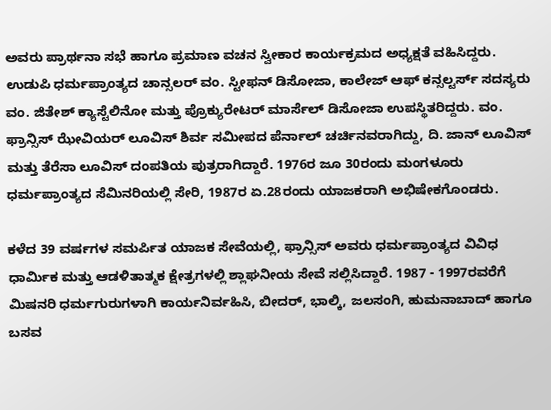ಅವರು ಪ್ರಾರ್ಥನಾ ಸಭೆ ಹಾಗೂ ಪ್ರಮಾಣ ವಚನ ಸ್ವೀಕಾರ ಕಾರ್ಯಕ್ರಮದ ಅಧ್ಯಕ್ಷತೆ ವಹಿಸಿದ್ದರು. ಉಡುಪಿ ಧರ್ಮಪ್ರಾಂತ್ಯದ ಚಾನ್ಸಲರ್ ವಂ. ಸ್ಟೀಫನ್ ಡಿಸೋಜಾ, ಕಾಲೇಜ್ ಆಫ್ ಕನ್ಸಲ್ಟರ್ಸ್ ಸದಸ್ಯರು ವಂ. ಜಿತೇಶ್ ಕ್ಯಾಸ್ಟೆಲಿನೋ ಮತ್ತು ಪ್ರೊಕ್ಯುರೇಟರ್ ಮಾರ್ಸೆಲ್ ಡಿಸೋಜಾ ಉಪಸ್ಥಿತರಿದ್ದರು. ವಂ. ಫ್ರಾನ್ಸಿಸ್ ಝೇವಿಯರ್ ಲೂವಿಸ್ ಶಿರ್ವ ಸಮೀಪದ ಪೆರ್ನಾಲ್ ಚರ್ಚಿನವರಾಗಿದ್ದು, ದಿ. ಜಾನ್ ಲೂವಿಸ್ ಮತ್ತು ತೆರೆಸಾ ಲೂವಿಸ್ ದಂಪತಿಯ ಪುತ್ರರಾಗಿದ್ದಾರೆ. 1976ರ ಜೂ 30ರಂದು ಮಂಗಳೂರು ಧರ್ಮಪ್ರಾಂತ್ಯದ ಸೆಮಿನರಿಯಲ್ಲಿ ಸೇರಿ, 1987ರ ಏ.28ರಂದು ಯಾಜಕರಾಗಿ ಅಭಿಷೇಕಗೊಂಡರು.

ಕಳೆದ 39 ವರ್ಷಗಳ ಸಮರ್ಪಿತ ಯಾಜಕ ಸೇವೆಯಲ್ಲಿ, ಫ್ರಾನ್ಸಿಸ್ ಅವರು ಧರ್ಮಪ್ರಾಂತ್ಯದ ವಿವಿಧ ಧಾರ್ಮಿಕ ಮತ್ತು ಆಡಳಿತಾತ್ಮಕ ಕ್ಷೇತ್ರಗಳಲ್ಲಿ ಶ್ಲಾಘನೀಯ ಸೇವೆ ಸಲ್ಲಿಸಿದ್ದಾರೆ. 1987 - 1997ರವರೆಗೆ ಮಿಷನರಿ ಧರ್ಮಗುರುಗಳಾಗಿ ಕಾರ್ಯನಿರ್ವಹಿಸಿ, ಬೀದರ್‌, ಭಾಲ್ಕಿ, ಜಲಸಂಗಿ, ಹುಮನಾಬಾದ್ ಹಾಗೂ ಬಸವ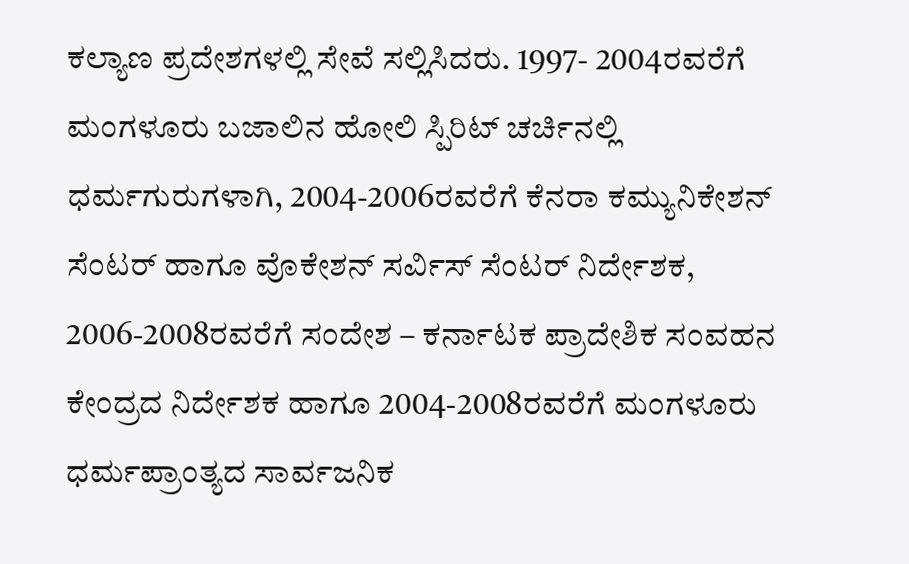ಕಲ್ಯಾಣ ಪ್ರದೇಶಗಳಲ್ಲಿ ಸೇವೆ ಸಲ್ಲಿಸಿದರು. 1997- 2004ರವರೆಗೆ ಮಂಗಳೂರು ಬಜಾಲಿನ ಹೋಲಿ ಸ್ಪಿರಿಟ್ ಚರ್ಚಿನಲ್ಲಿ ಧರ್ಮಗುರುಗಳಾಗಿ, 2004-2006ರವರೆಗೆ ಕೆನರಾ ಕಮ್ಯುನಿಕೇಶನ್ ಸೆಂಟರ್ ಹಾಗೂ ವೊಕೇಶನ್ ಸರ್ವಿಸ್ ಸೆಂಟರ್ ನಿರ್ದೇಶಕ, 2006-2008ರವರೆಗೆ ಸಂದೇಶ – ಕರ್ನಾಟಕ ಪ್ರಾದೇಶಿಕ ಸಂವಹನ ಕೇಂದ್ರದ ನಿರ್ದೇಶಕ ಹಾಗೂ 2004-2008ರವರೆಗೆ ಮಂಗಳೂರು ಧರ್ಮಪ್ರಾಂತ್ಯದ ಸಾರ್ವಜನಿಕ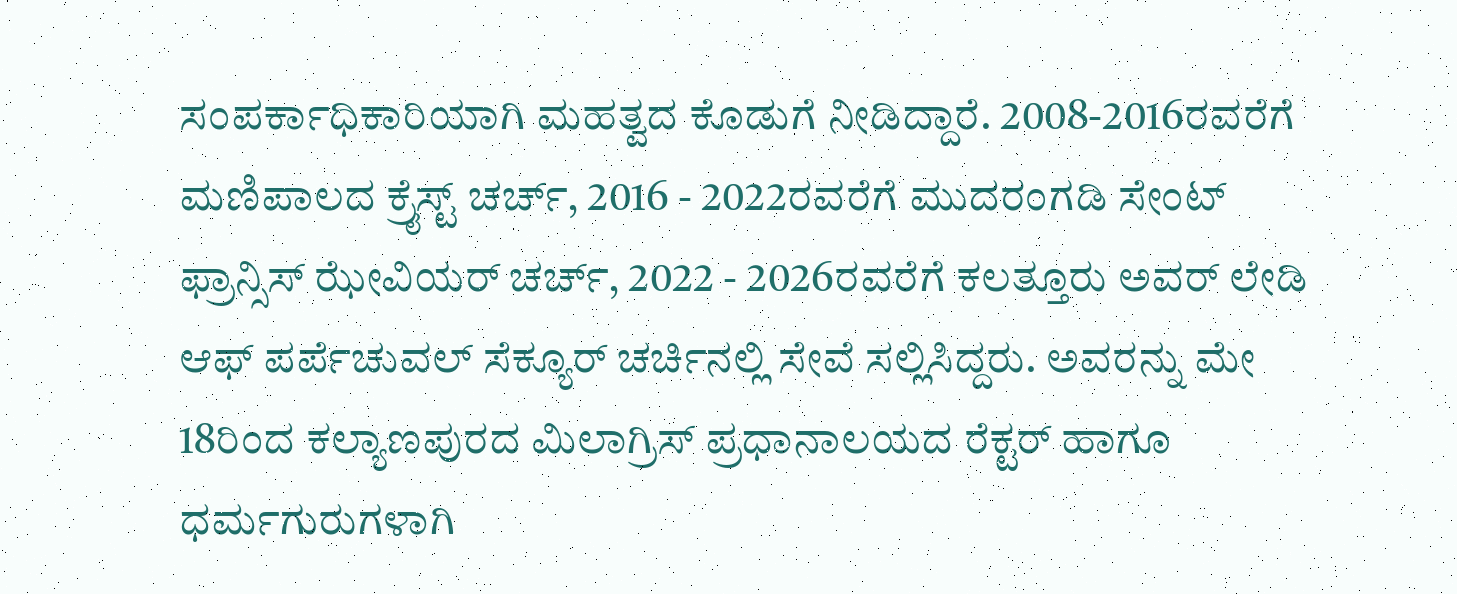ಸಂಪರ್ಕಾಧಿಕಾರಿಯಾಗಿ ಮಹತ್ವದ ಕೊಡುಗೆ ನೀಡಿದ್ದಾರೆ. 2008-2016ರವರೆಗೆ ಮಣಿಪಾಲದ ಕ್ರೈಸ್ಟ್ ಚರ್ಚ್, 2016 - 2022ರವರೆಗೆ ಮುದರಂಗಡಿ ಸೇಂಟ್ ಫ್ರಾನ್ಸಿಸ್ ಝೇವಿಯರ್ ಚರ್ಚ್‌, 2022 - 2026ರವರೆಗೆ ಕಲತ್ತೂರು ಅವರ್ ಲೇಡಿ ಆಫ್ ಪರ್ಪೆಚುವಲ್ ಸೆಕ್ಯೂರ್ ಚರ್ಚಿನಲ್ಲಿ ಸೇವೆ ಸಲ್ಲಿಸಿದ್ದರು. ಅವರನ್ನು ಮೇ 18ರಿಂದ ಕಲ್ಯಾಣಪುರದ ಮಿಲಾಗ್ರಿಸ್ ಪ್ರಧಾನಾಲಯದ ರೆಕ್ಟರ್ ಹಾಗೂ ಧರ್ಮಗುರುಗಳಾಗಿ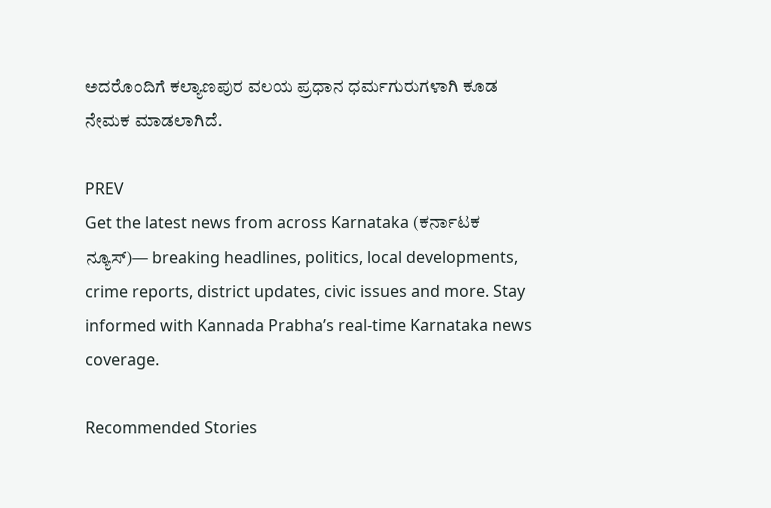ಅದರೊಂದಿಗೆ ಕಲ್ಯಾಣಪುರ ವಲಯ ಪ್ರಧಾನ ಧರ್ಮಗುರುಗಳಾಗಿ ಕೂಡ ನೇಮಕ ಮಾಡಲಾಗಿದೆ.

PREV
Get the latest news from across Karnataka (ಕರ್ನಾಟಕ ನ್ಯೂಸ್)— breaking headlines, politics, local developments, crime reports, district updates, civic issues and more. Stay informed with Kannada Prabha’s real‑time Karnataka news coverage.

Recommended Stories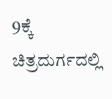9ಕ್ಕೆ ಚಿತ್ರದುರ್ಗದಲ್ಲಿ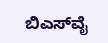ಬಿಎಸ್‌ವೈ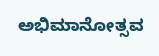ಅಭಿಮಾನೋತ್ಸವ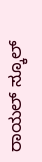ರಾಯಲ್‌ ಸ್ಕೂಲ್‌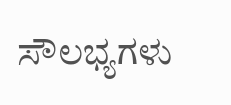ಸೌಲಭ್ಯಗಳು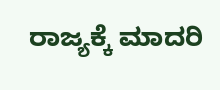ರಾಜ್ಯಕ್ಕೆ ಮಾದರಿ